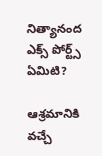నిత్యానంద ఎక్స్ పోర్ట్స్ ఏమిటి?

ఆశ్రమానికి వచ్చే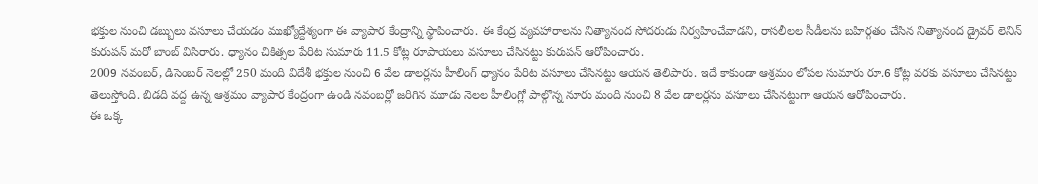భక్తుల నుంచి డబ్బులు వసూలు చేయడం ముఖ్యోద్దేశ్యంగా ఈ వ్యాపార కేంద్రాన్ని స్థాపించారు. ఈ కేంద్ర వ్యవహారాలను నిత్యానంద సోదరుడు నిర్వహించేవాడని, రాసలీలల సీడీలను బహిర్గతం చేసిన నిత్యానంద డ్రైవర్ లెనిన్ కురుపన్ మరో బాంబ్ విసిరారు. ధ్యానం చికిత్సల పేరిట సుమారు 11.5 కోట్ల రూపాయలు వసూలు చేసినట్టు కురుపన్ ఆరోపించారు.
2009 నవంబర్, డిసెంబర్ నెలల్లో 250 మంది విదేశీ భక్తుల నుంచి 6 వేల డాలర్లను హీలింగ్ ధ్యానం పేరిట వసూలు చేసినట్టు ఆయన తెలిపారు. ఇదే కాకుండా ఆశ్రమం లోపల సుమారు రూ.6 కోట్ల వరకు వసూలు చేసినట్టు తెలుస్తోంది. బిడది వద్ద ఉన్న ఆశ్రమం వ్యాపార కేంద్రంగా ఉండి నవంబర్లో జరిగిన మూడు నెలల హీలింగ్లో పాల్గొన్న నూరు మంది నుంచి 8 వేల డాలర్లను వసూలు చేసినట్టుగా ఆయన ఆరోపించారు.
ఈ ఒక్క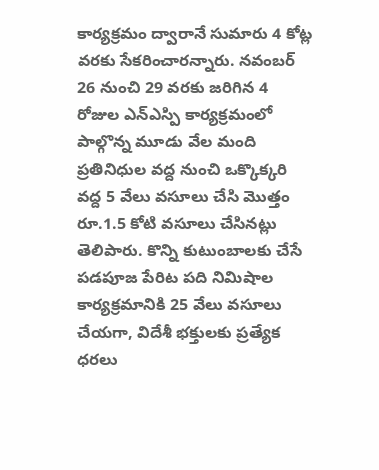కార్యక్రమం ద్వారానే సుమారు 4 కోట్ల వరకు సేకరించారన్నారు. నవంబర్ 26 నుంచి 29 వరకు జరిగిన 4 రోజుల ఎన్ఎస్పి కార్యక్రమంలో పాల్గొన్న మూడు వేల మంది ప్రతినిధుల వద్ద నుంచి ఒక్కొక్కరి వద్ద 5 వేలు వసూలు చేసి మొత్తం రూ.1.5 కోటి వసూలు చేసినట్లు తెలిపారు. కొన్ని కుటుంబాలకు చేసే పడపూజ పేరిట పది నిమిషాల కార్యక్రమానికి 25 వేలు వసూలు చేయగా, విదేశీ భక్తులకు ప్రత్యేక ధరలు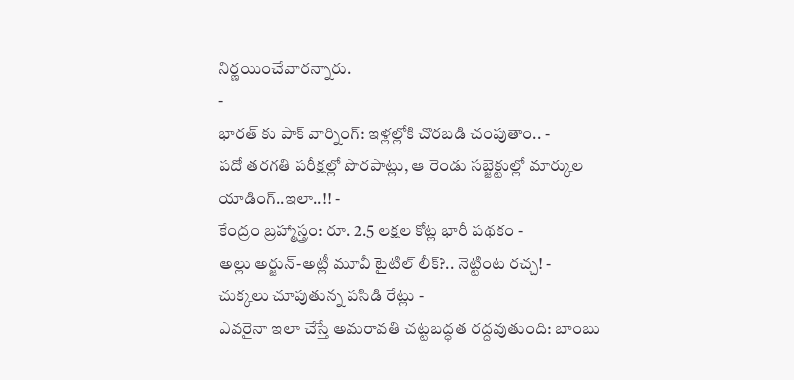నిర్ణయించేవారన్నారు.
-
భారత్ కు పాక్ వార్నింగ్: ఇళ్లల్లోకి చొరబడి చంపుతాం.. -
పదో తరగతి పరీక్షల్లో పొరపాట్లు, ఆ రెండు సబ్జెక్టుల్లో మార్కుల యాడింగ్..ఇలా..!! -
కేంద్రం బ్రహ్మాస్త్రం: రూ. 2.5 లక్షల కోట్ల భారీ పథకం -
అల్లు అర్జున్-అట్లీ మూవీ టైటిల్ లీక్?.. నెట్టింట రచ్చ! -
చుక్కలు చూపుతున్న పసిడి రేట్లు -
ఎవరైనా ఇలా చేస్తే అమరావతి చట్టబద్ధత రద్దవుతుంది: బాంబు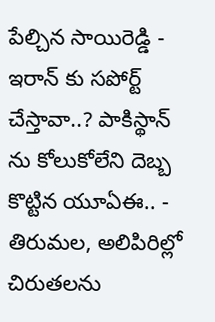పేల్చిన సాయిరెడ్డి -
ఇరాన్ కు సపోర్ట్ చేస్తావా..? పాకిస్థాన్ ను కోలుకోలేని దెబ్బ కొట్టిన యూఏఈ.. -
తిరుమల, అలిపిరిల్లో చిరుతలను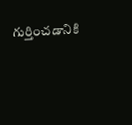గుర్తించడానికి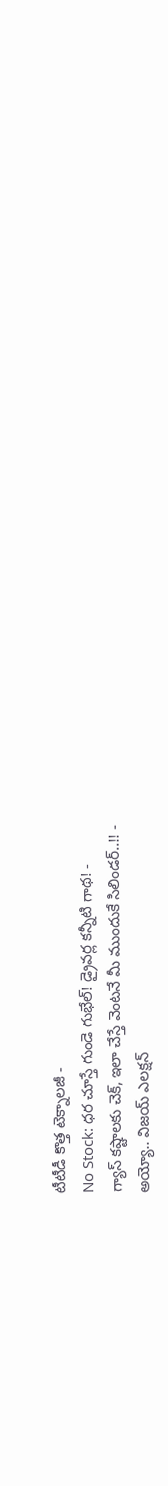టీటీడీ కొత్త టెక్నాలజీ -
No Stock: ధర చూస్తే గుండె గుభేల్! డ్రైవర్ల కన్నీటి గాథ! -
గ్యాస్ కష్టాలకు చెక్, ఇలా చేస్తే వెంటనే మీ ముందుకే సిలిండర్..!! -
అయ్యో.. విజయ్ ఎలక్షన్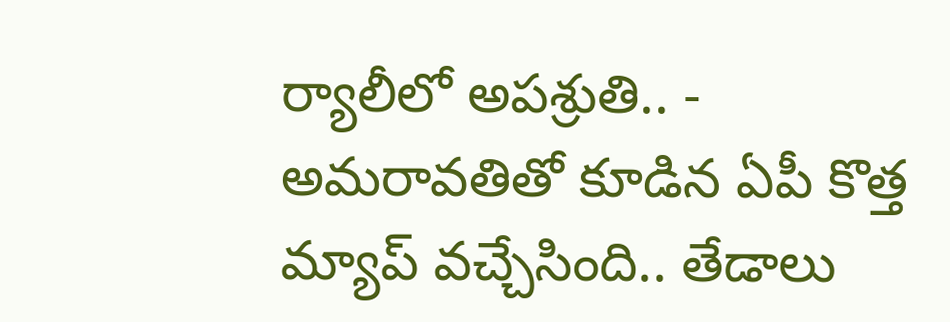ర్యాలీలో అపశ్రుతి.. -
అమరావతితో కూడిన ఏపీ కొత్త మ్యాప్ వచ్చేసింది.. తేడాలు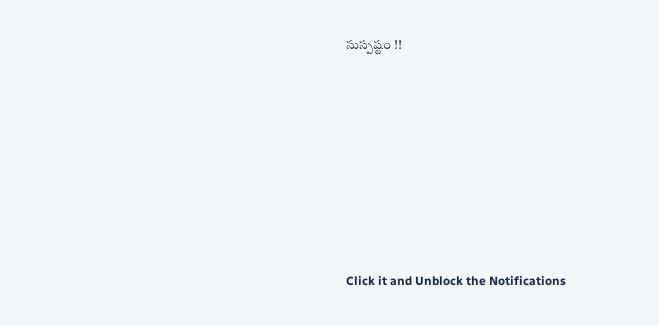సుస్పష్టం !!












Click it and Unblock the Notifications